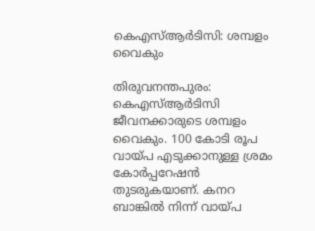കെഎസ്ആര്‍ടിസി: ശമ്പളം വൈകും

തിരുവനന്തപുരം: കെഎസ്ആര്‍ടിസി ജീവനക്കാരുടെ ശമ്പളം വൈകും. 100 കോടി രൂപ വായ്പ എടുക്കാനുള്ള ശ്രമം കോര്‍പ്പറേഷന്‍ തുടരുകയാണ്. കനറ ബാങ്കില്‍ നിന്ന് വായ്പ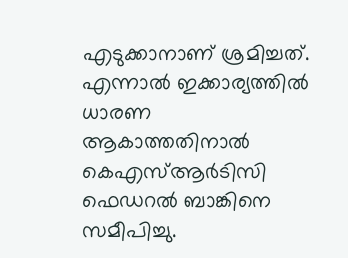എടുക്കാനാണ് ശ്രമിച്ചത്. എന്നാല്‍ ഇക്കാര്യത്തില്‍ ധാരണ ആകാത്തതിനാല്‍ കെഎസ്ആര്‍ടിസി ഫെഡറല്‍ ബാങ്കിനെ സമീപിച്ചു.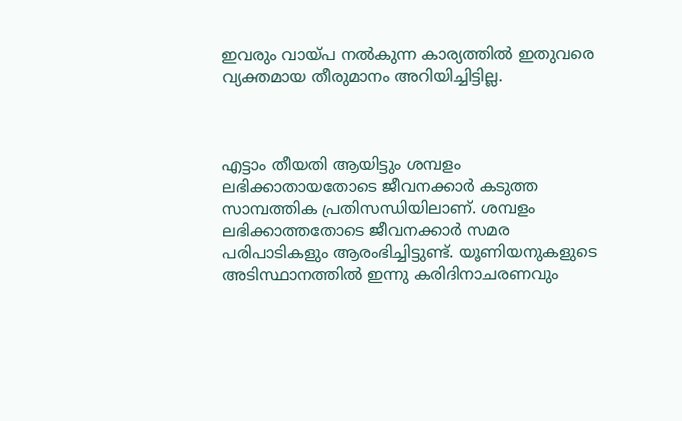ഇവരും വായ്പ നല്‍കുന്ന കാര്യത്തില്‍ ഇതുവരെ വ്യക്തമായ തീരുമാനം അറിയിച്ചിട്ടില്ല.



എട്ടാം തീയതി ആയിട്ടും ശമ്പളം ലഭിക്കാതായതോടെ ജീവനക്കാര്‍ കടുത്ത സാമ്പത്തിക പ്രതിസന്ധിയിലാണ്. ശമ്പളം ലഭിക്കാത്തതോടെ ജീവനക്കാര്‍ സമര പരിപാടികളും ആരംഭിച്ചിട്ടുണ്ട്. യൂണിയനുകളുടെ അടിസ്ഥാനത്തില്‍ ഇന്നു കരിദിനാചരണവും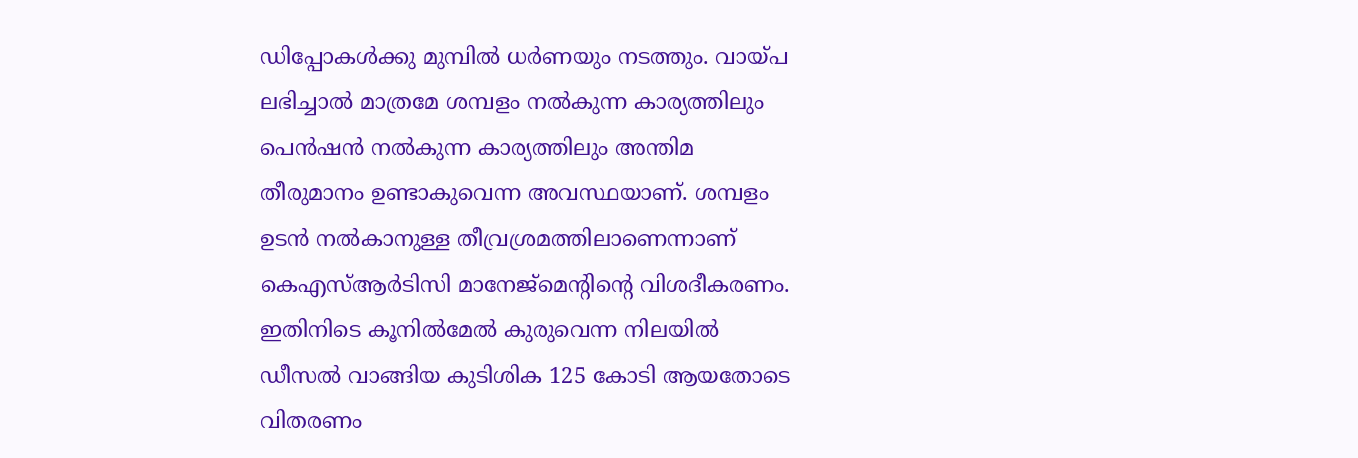ഡിപ്പോകള്‍ക്കു മുമ്പില്‍ ധര്‍ണയും നടത്തും. വായ്പ ലഭിച്ചാല്‍ മാത്രമേ ശമ്പളം നല്‍കുന്ന കാര്യത്തിലും പെന്‍ഷന്‍ നല്‍കുന്ന കാര്യത്തിലും അന്തിമ തീരുമാനം ഉണ്ടാകുവെന്ന അവസ്ഥയാണ്. ശമ്പളം ഉടന്‍ നല്‍കാനുള്ള തീവ്രശ്രമത്തിലാണെന്നാണ് കെഎസ്ആര്‍ടിസി മാനേജ്‌മെന്റിന്റെ വിശദീകരണം. ഇതിനിടെ കൂനില്‍മേല്‍ കുരുവെന്ന നിലയില്‍ ഡീസല്‍ വാങ്ങിയ കുടിശിക 125 കോടി ആയതോടെ വിതരണം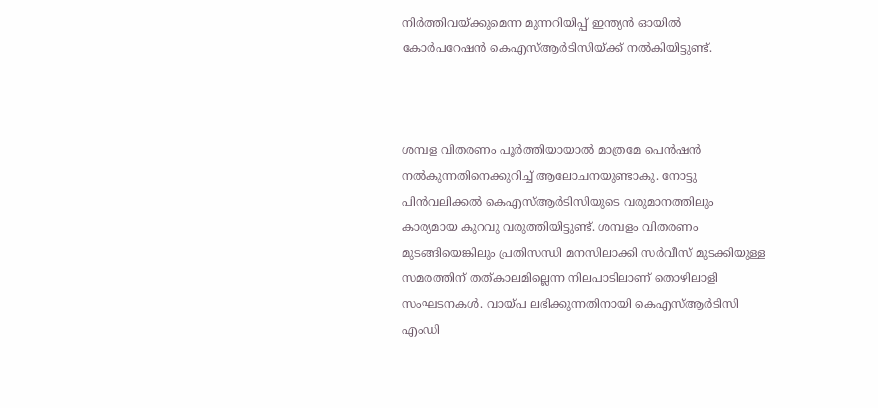നിര്‍ത്തിവയ്ക്കുമെന്ന മുന്നറിയിപ്പ് ഇന്ത്യന്‍ ഓയില്‍ കോര്‍പറേഷന്‍ കെഎസ്ആര്‍ടിസിയ്ക്ക് നല്‍കിയിട്ടുണ്ട്.



ശമ്പള വിതരണം പൂര്‍ത്തിയായാല്‍ മാത്രമേ പെന്‍ഷന്‍ നല്‍കുന്നതിനെക്കുറിച്ച് ആലോചനയുണ്ടാകു. നോട്ടു പിന്‍വലിക്കല്‍ കെഎസ്ആര്‍ടിസിയുടെ വരുമാനത്തിലും കാര്യമായ കുറവു വരുത്തിയിട്ടുണ്ട്. ശമ്പളം വിതരണം മുടങ്ങിയെങ്കിലും പ്രതിസന്ധി മനസിലാക്കി സര്‍വീസ് മുടക്കിയുള്ള സമരത്തിന് തത്കാലമില്ലെന്ന നിലപാടിലാണ് തൊഴിലാളി സംഘടനകള്‍. വായ്പ ലഭിക്കുന്നതിനായി കെഎസ്ആര്‍ടിസി എംഡി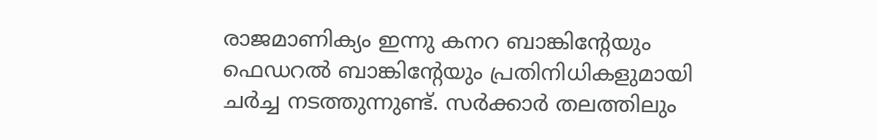രാജമാണിക്യം ഇന്നു കനറ ബാങ്കിന്റേയും ഫെഡറല്‍ ബാങ്കിന്റേയും പ്രതിനിധികളുമായി ചര്‍ച്ച നടത്തുന്നുണ്ട്. സര്‍ക്കാര്‍ തലത്തിലും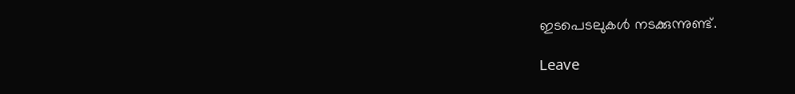ഇടപെടലുകള്‍ നടക്കുന്നുണ്ട്.

Leave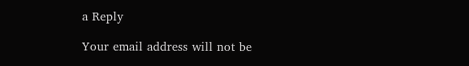a Reply

Your email address will not be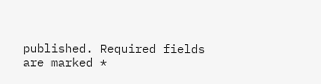published. Required fields are marked *